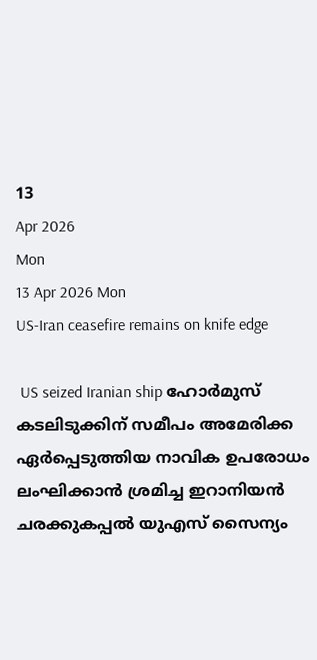13
Apr 2026
Mon
13 Apr 2026 Mon
US-Iran ceasefire remains on knife edge

 US seized Iranian ship ഹോര്‍മുസ് കടലിടുക്കിന് സമീപം അമേരിക്ക ഏര്‍പ്പെടുത്തിയ നാവിക ഉപരോധം ലംഘിക്കാന്‍ ശ്രമിച്ച ഇറാനിയന്‍ ചരക്കുകപ്പല്‍ യുഎസ് സൈന്യം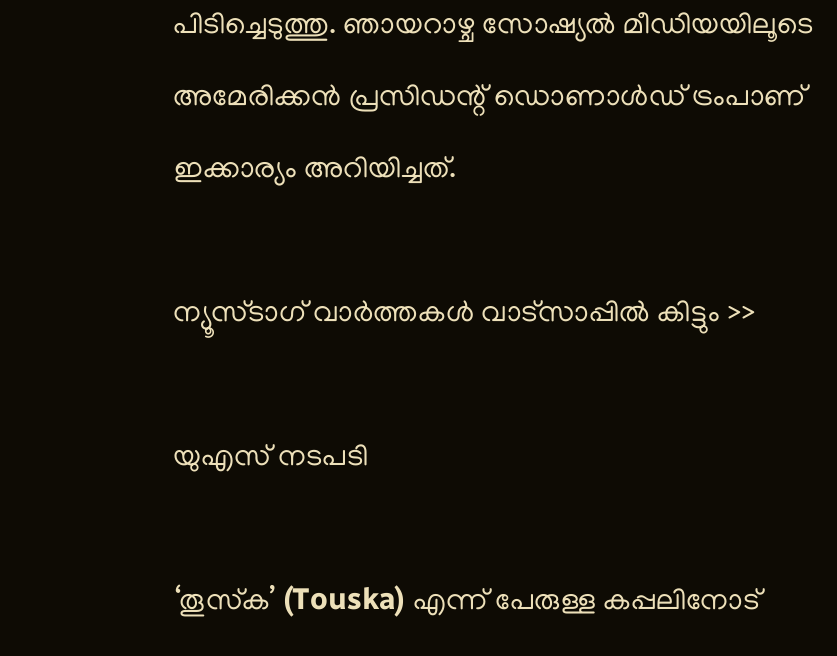പിടിച്ചെടുത്തു. ഞായറാഴ്ച സോഷ്യല്‍ മീഡിയയിലൂടെ അമേരിക്കന്‍ പ്രസിഡന്റ് ഡൊണാള്‍ഡ് ട്രംപാണ് ഇക്കാര്യം അറിയിച്ചത്.

ന്യൂസ്ടാഗ് വാര്‍ത്തകള്‍ വാട്‌സാപ്പില്‍ കിട്ടും >>

യുഎസ് നടപടി

‘തൂസ്‌ക’ (Touska) എന്ന് പേരുള്ള കപ്പലിനോട്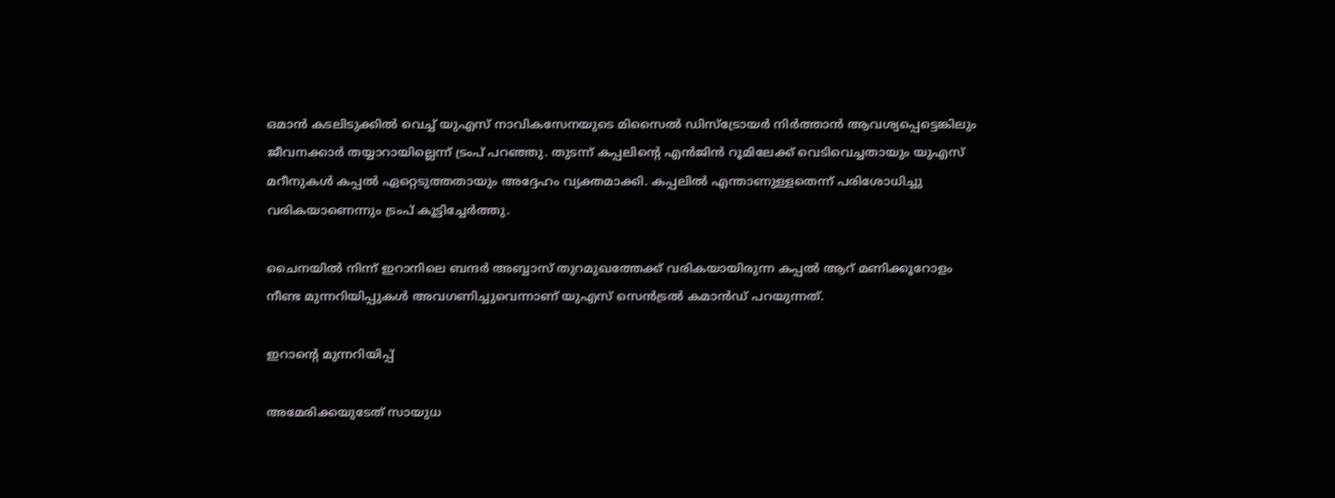ഒമാന്‍ കടലിടുക്കില്‍ വെച്ച് യുഎസ് നാവികസേനയുടെ മിസൈല്‍ ഡിസ്‌ട്രോയര്‍ നിര്‍ത്താന്‍ ആവശ്യപ്പെട്ടെങ്കിലും ജീവനക്കാര്‍ തയ്യാറായില്ലെന്ന് ട്രംപ് പറഞ്ഞു. തുടന്ന് കപ്പലിന്റെ എന്‍ജിന്‍ റൂമിലേക്ക് വെടിവെച്ചതായും യുഎസ് മറീനുകള്‍ കപ്പല്‍ ഏറ്റെടുത്തതായും അദ്ദേഹം വ്യക്തമാക്കി. കപ്പലില്‍ എന്താണുള്ളതെന്ന് പരിശോധിച്ചു വരികയാണെന്നും ട്രംപ് കൂട്ടിച്ചേര്‍ത്തു.

ചൈനയില്‍ നിന്ന് ഇറാനിലെ ബന്ദര്‍ അബ്ബാസ് തുറമുഖത്തേക്ക് വരികയായിരുന്ന കപ്പല്‍ ആറ് മണിക്കൂറോളം നീണ്ട മുന്നറിയിപ്പുകള്‍ അവഗണിച്ചുവെന്നാണ് യുഎസ് സെന്‍ട്രല്‍ കമാന്‍ഡ് പറയുന്നത്.

ഇറാന്റെ മുന്നറിയിപ്പ്

അമേരിക്കയുടേത് സായുധ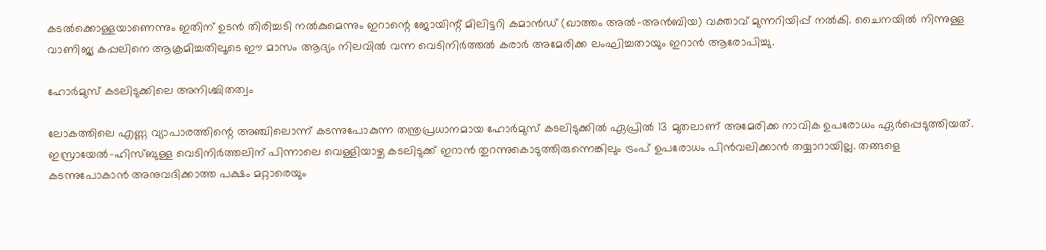കടല്‍ക്കൊള്ളയാണെന്നും ഇതിന് ഉടന്‍ തിരിച്ചടി നല്‍കുമെന്നും ഇറാന്റെ ജോയിന്റ് മിലിട്ടറി കമാന്‍ഡ് (ഖാത്തം അല്‍-അന്‍ബിയ) വക്താവ് മുന്നറിയിപ്പ് നല്‍കി. ചൈനയില്‍ നിന്നുള്ള വാണിജ്യ കപ്പലിനെ ആക്രമിച്ചതിലൂടെ ഈ മാസം ആദ്യം നിലവില്‍ വന്ന വെടിനിര്‍ത്തല്‍ കരാര്‍ അമേരിക്ക ലംഘിച്ചതായും ഇറാന്‍ ആരോപിച്ചു.

ഹോര്‍മുസ് കടലിടുക്കിലെ അനിശ്ചിതത്വം

ലോകത്തിലെ എണ്ണ വ്യാപാരത്തിന്റെ അഞ്ചിലൊന്ന് കടന്നുപോകുന്ന തന്ത്രപ്രധാനമായ ഹോര്‍മുസ് കടലിടുക്കില്‍ ഏപ്രില്‍ 13 മുതലാണ് അമേരിക്ക നാവിക ഉപരോധം ഏര്‍പ്പെടുത്തിയത്. ഇസ്രായേല്‍-ഹിസ്ബുള്ള വെടിനിര്‍ത്തലിന് പിന്നാലെ വെള്ളിയാഴ്ച കടലിടുക്ക് ഇറാന്‍ തുറന്നുകൊടുത്തിരുന്നെങ്കിലും ട്രംപ് ഉപരോധം പിന്‍വലിക്കാന്‍ തയ്യാറായില്ല. തങ്ങളെ കടന്നുപോകാന്‍ അനുവദിക്കാത്ത പക്ഷം മറ്റാരെയും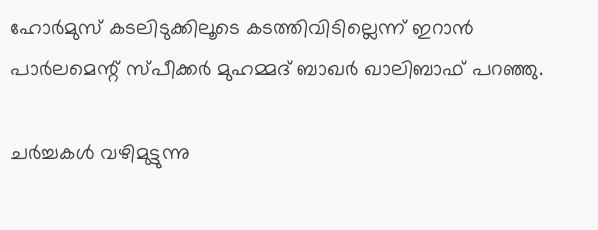ഹോര്‍മുസ് കടലിടുക്കിലൂടെ കടത്തിവിടില്ലെന്ന് ഇറാന്‍ പാര്‍ലമെന്റ് സ്പീക്കര്‍ മുഹമ്മദ് ബാഖര്‍ ഖാലിബാഫ് പറഞ്ഞു.

ചര്‍ച്ചകള്‍ വഴിമുട്ടുന്നു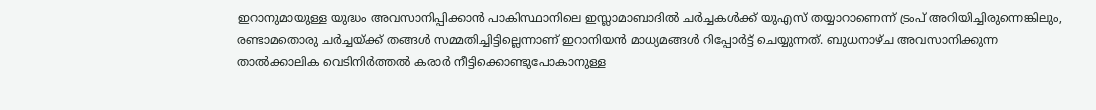ഇറാനുമായുള്ള യുദ്ധം അവസാനിപ്പിക്കാന്‍ പാകിസ്ഥാനിലെ ഇസ്ലാമാബാദില്‍ ചര്‍ച്ചകള്‍ക്ക് യുഎസ് തയ്യാറാണെന്ന് ട്രംപ് അറിയിച്ചിരുന്നെങ്കിലും, രണ്ടാമതൊരു ചര്‍ച്ചയ്ക്ക് തങ്ങള്‍ സമ്മതിച്ചിട്ടില്ലെന്നാണ് ഇറാനിയന്‍ മാധ്യമങ്ങള്‍ റിപ്പോര്‍ട്ട് ചെയ്യുന്നത്. ബുധനാഴ്ച അവസാനിക്കുന്ന താല്‍ക്കാലിക വെടിനിര്‍ത്തല്‍ കരാര്‍ നീട്ടിക്കൊണ്ടുപോകാനുള്ള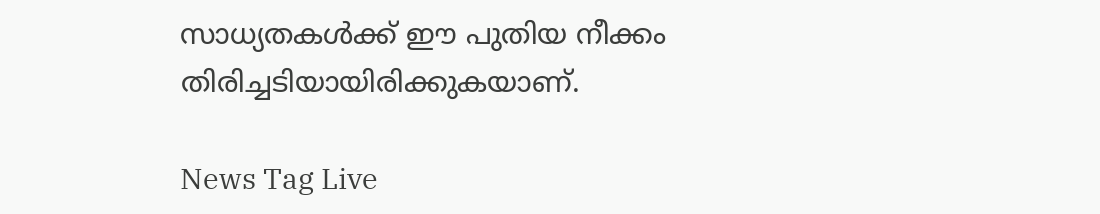സാധ്യതകള്‍ക്ക് ഈ പുതിയ നീക്കം തിരിച്ചടിയായിരിക്കുകയാണ്.

News Tag Live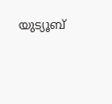യുട്യൂബ്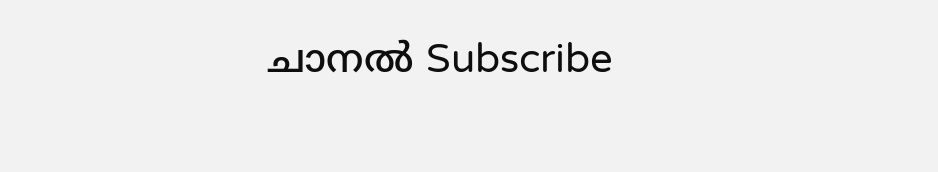ചാനല്‍ Subscribe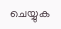ചെയ്യുക